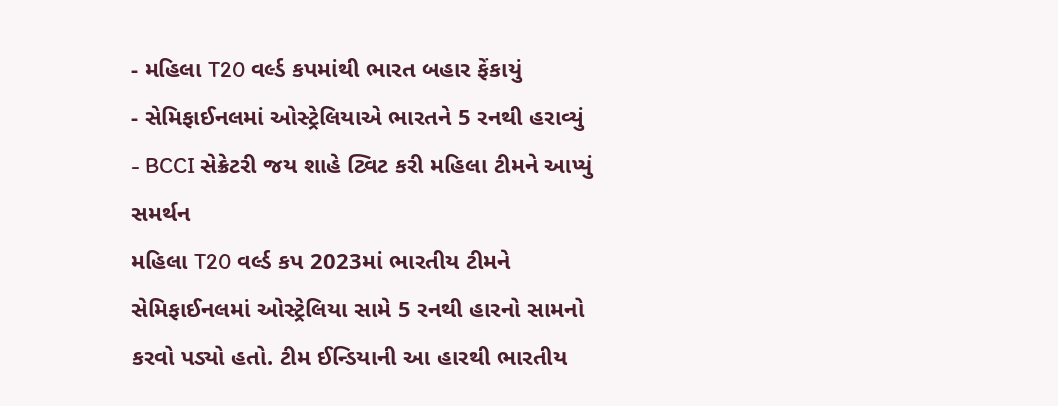- મહિલા T20 વર્લ્ડ કપમાંથી ભારત બહાર ફેંકાયું
- સેમિફાઈનલમાં ઓસ્ટ્રેલિયાએ ભારતને 5 રનથી હરાવ્યું
- BCCI સેક્રેટરી જય શાહે ટ્વિટ કરી મહિલા ટીમને આપ્યું સમર્થન
મહિલા T20 વર્લ્ડ કપ 2023માં ભારતીય ટીમને સેમિફાઈનલમાં ઓસ્ટ્રેલિયા સામે 5 રનથી હારનો સામનો કરવો પડ્યો હતો. ટીમ ઈન્ડિયાની આ હારથી ભારતીય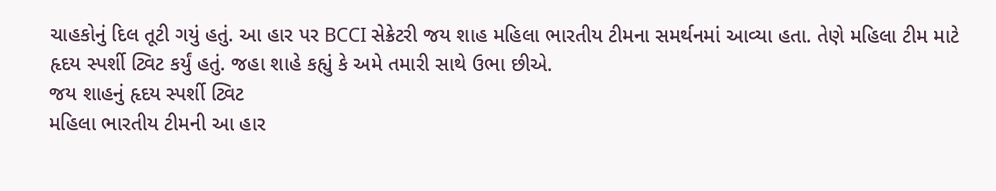ચાહકોનું દિલ તૂટી ગયું હતું. આ હાર પર BCCI સેક્રેટરી જય શાહ મહિલા ભારતીય ટીમના સમર્થનમાં આવ્યા હતા. તેણે મહિલા ટીમ માટે હૃદય સ્પર્શી ટ્વિટ કર્યું હતું. જહા શાહે કહ્યું કે અમે તમારી સાથે ઉભા છીએ.
જય શાહનું હૃદય સ્પર્શી ટ્વિટ
મહિલા ભારતીય ટીમની આ હાર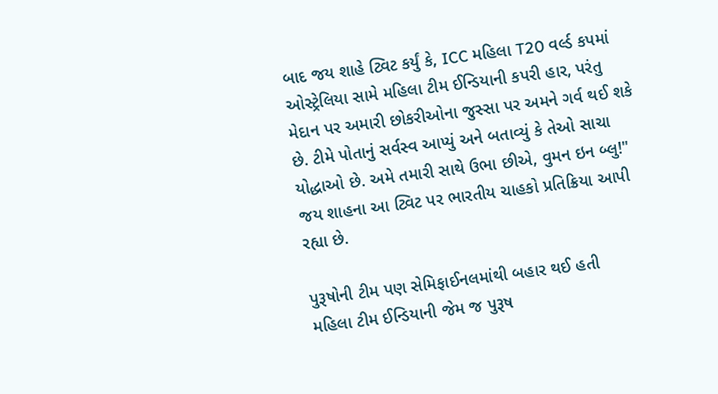બાદ જય શાહે ટ્વિટ કર્યું કે, ICC મહિલા T20 વર્લ્ડ કપમાં ઓસ્ટ્રેલિયા સામે મહિલા ટીમ ઈન્ડિયાની કપરી હાર, પરંતુ મેદાન પર અમારી છોકરીઓના જુસ્સા પર અમને ગર્વ થઈ શકે છે. ટીમે પોતાનું સર્વસ્વ આપ્યું અને બતાવ્યું કે તેઓ સાચા યોદ્ધાઓ છે. અમે તમારી સાથે ઉભા છીએ, વુમન ઇન બ્લુ!" જય શાહના આ ટ્વિટ પર ભારતીય ચાહકો પ્રતિક્રિયા આપી રહ્યા છે.

પુરૂષોની ટીમ પણ સેમિફાઈનલમાંથી બહાર થઈ હતી
મહિલા ટીમ ઈન્ડિયાની જેમ જ પુરૂષ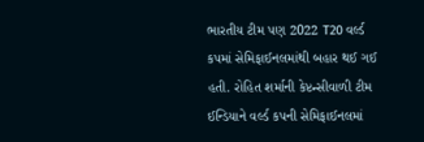ભારતીય ટીમ પણ 2022 T20 વર્લ્ડ કપમાં સેમિફાઈનલમાંથી બહાર થઈ ગઈ હતી. રોહિત શર્માની કેપ્ટન્સીવાળી ટીમ ઈન્ડિયાને વર્લ્ડ કપની સેમિફાઈનલમાં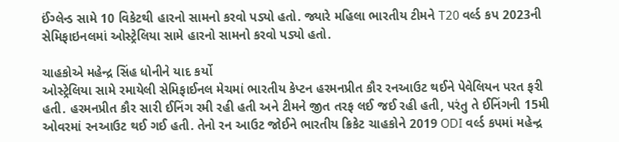ઈંગ્લેન્ડ સામે 10 વિકેટથી હારનો સામનો કરવો પડ્યો હતો. જ્યારે મહિલા ભારતીય ટીમને T20 વર્લ્ડ કપ 2023ની સેમિફાઇનલમાં ઓસ્ટ્રેલિયા સામે હારનો સામનો કરવો પડ્યો હતો.

ચાહકોએ મહેન્દ્ર સિંહ ધોનીને યાદ કર્યો
ઓસ્ટ્રેલિયા સામે રમાયેલી સેમિફાઈનલ મેચમાં ભારતીય કેપ્ટન હરમનપ્રીત કૌર રનઆઉટ થઈને પેવેલિયન પરત ફરી હતી. હરમનપ્રીત કૌર સારી ઈનિંગ રમી રહી હતી અને ટીમને જીત તરફ લઈ જઈ રહી હતી, પરંતુ તે ઈનિંગની 15મી ઓવરમાં રનઆઉટ થઈ ગઈ હતી. તેનો રન આઉટ જોઈને ભારતીય ક્રિકેટ ચાહકોને 2019 ODI વર્લ્ડ કપમાં મહેન્દ્ર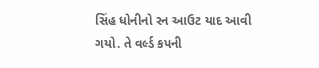સિંહ ધોનીનો રન આઉટ યાદ આવી ગયો. તે વર્લ્ડ કપની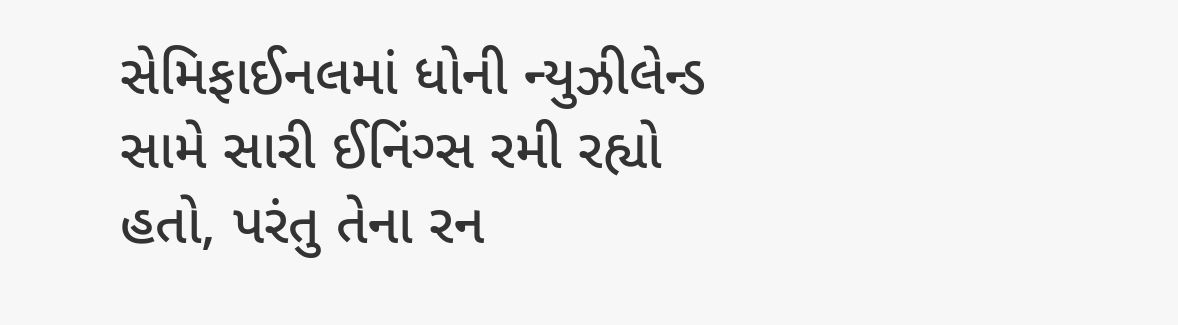સેમિફાઈનલમાં ધોની ન્યુઝીલેન્ડ સામે સારી ઈનિંગ્સ રમી રહ્યો હતો, પરંતુ તેના રન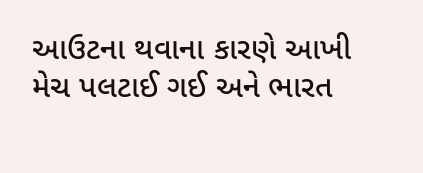આઉટના થવાના કારણે આખી મેચ પલટાઈ ગઈ અને ભારત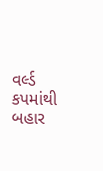વર્લ્ડ કપમાંથી બહાર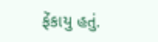ફેંકાયુ હતું.